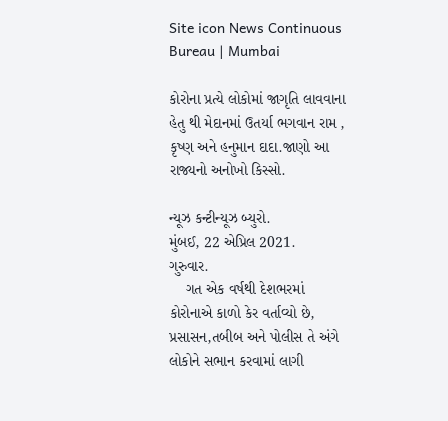Site icon News Continuous Bureau | Mumbai

કોરોના પ્રત્યે લોકોમાં જાગૃતિ લાવવાના હેતુ થી મેદાનમાં ઉતર્યા ભગવાન રામ , કૃષ્ણ અને હનુમાન દાદા.જાણો આ રાજ્યનો અનોખો કિસ્સો.

ન્યૂઝ કન્ટીન્યૂઝ બ્યુરો.
મુંબઈ, 22 એપ્રિલ 2021.
ગુરુવાર.
    ગત એક વર્ષથી દેશભરમાં કોરોનાએ કાળો કેર વર્તાવ્યો છે, પ્રસાસન,તબીબ અને પોલીસ તે અંગે લોકોને સભાન કરવામાં લાગી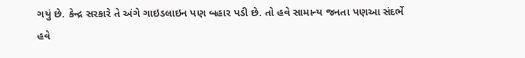ગયું છે. કેન્દ્ર સરકારે તે અંગે ગાઇડલાઇન પણ બહાર પડી છે. તો હવે સામાન્ય જનતા પણઆ સંદર્ભે હવે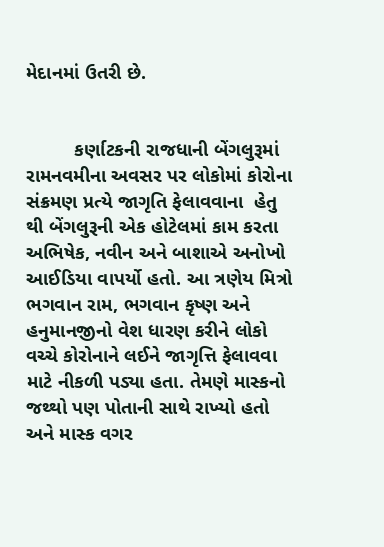મેદાનમાં ઉતરી છે.


         કર્ણાટકની રાજધાની બેંગલુરૂમાં રામનવમીના અવસર પર લોકોમાં કોરોના સંક્રમણ પ્રત્યે જાગૃતિ ફેલાવવાના  હેતુ થી બેંગલુરૂની એક હોટેલમાં કામ કરતા અભિષેક, નવીન અને બાશાએ અનોખો આઈડિયા વાપર્યો હતો. આ ત્રણેય મિત્રો ભગવાન રામ, ભગવાન કૃષ્ણ અને હનુમાનજીનો વેશ ધારણ કરીને લોકો વચ્ચે કોરોનાને લઈને જાગૃત્તિ ફેલાવવા માટે નીકળી પડ્યા હતા. તેમણે માસ્કનો જથ્થો પણ પોતાની સાથે રાખ્યો હતો અને માસ્ક વગર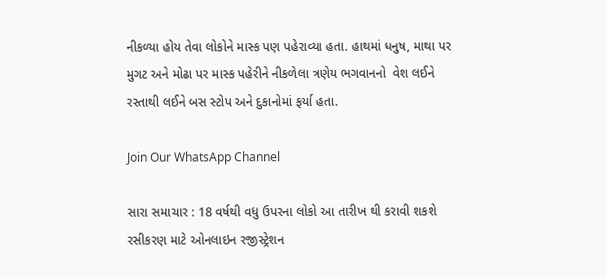નીકળ્યા હોય તેવા લોકોને માસ્ક પણ પહેરાવ્યા હતા. હાથમાં ધનુષ, માથા પર મુગટ અને મોઢા પર માસ્ક પહેરીને નીકળેલા ત્રણેય ભગવાનનો  વેશ લઈને  રસ્તાથી લઈને બસ સ્ટોપ અને દુકાનોમાં ફર્યા હતા.

Join Our WhatsApp Channel

સારા સમાચાર : 18 વર્ષથી વધુ ઉપરના લોકો આ તારીખ થી કરાવી શકશે રસીકરણ માટે ઓનલાઇન રજીસ્ટ્રેશન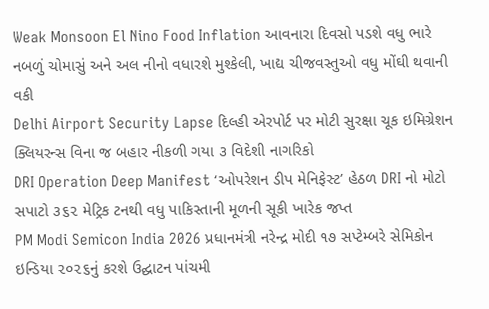Weak Monsoon El Nino Food Inflation આવનારા દિવસો પડશે વધુ ભારે નબળું ચોમાસું અને અલ નીનો વધારશે મુશ્કેલી, ખાદ્ય ચીજવસ્તુઓ વધુ મોંઘી થવાની વકી
Delhi Airport Security Lapse દિલ્હી એરપોર્ટ પર મોટી સુરક્ષા ચૂક ઇમિગ્રેશન ક્લિયરન્સ વિના જ બહાર નીકળી ગયા ૩ વિદેશી નાગરિકો
DRI Operation Deep Manifest ‘ઓપરેશન ડીપ મેનિફેસ્ટ’ હેઠળ DRI નો મોટો સપાટો ૩૬૨ મેટ્રિક ટનથી વધુ પાકિસ્તાની મૂળની સૂકી ખારેક જપ્ત
PM Modi Semicon India 2026 પ્રધાનમંત્રી નરેન્દ્ર મોદી ૧૭ સપ્ટેમ્બરે સેમિકોન ઇન્ડિયા ૨૦૨૬નું કરશે ઉદ્ઘાટન પાંચમી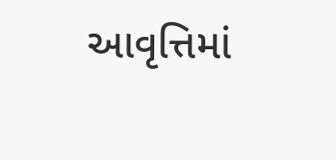આવૃત્તિમાં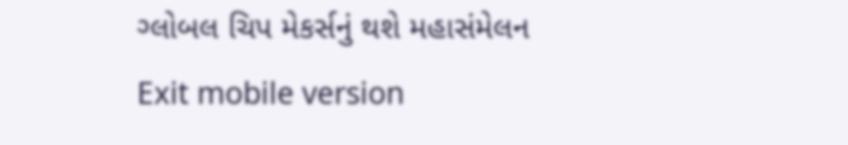ગ્લોબલ ચિપ મેકર્સનું થશે મહાસંમેલન
Exit mobile version